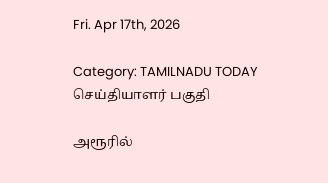Fri. Apr 17th, 2026

Category: TAMILNADU TODAY செய்தியாளர் பகுதி

அரூரில்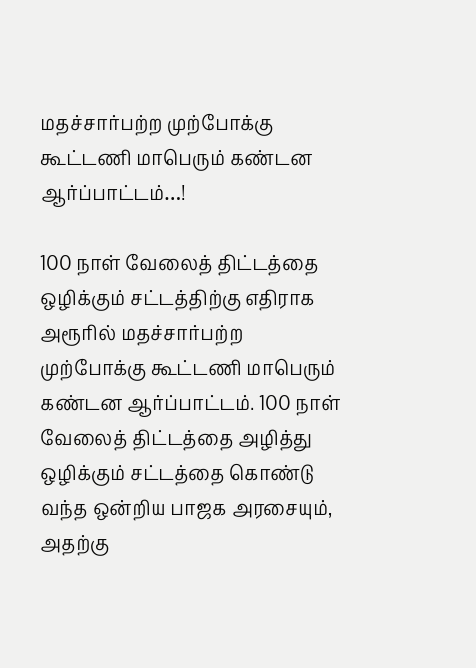மதச்சார்பற்ற முற்போக்கு கூட்டணி மாபெரும் கண்டன ஆர்ப்பாட்டம்…!

100 நாள் வேலைத் திட்டத்தை ஒழிக்கும் சட்டத்திற்கு எதிராக அரூரில் மதச்சார்பற்ற முற்போக்கு கூட்டணி மாபெரும் கண்டன ஆர்ப்பாட்டம். 100 நாள் வேலைத் திட்டத்தை அழித்து ஒழிக்கும் சட்டத்தை கொண்டு வந்த ஒன்றிய பாஜக அரசையும், அதற்கு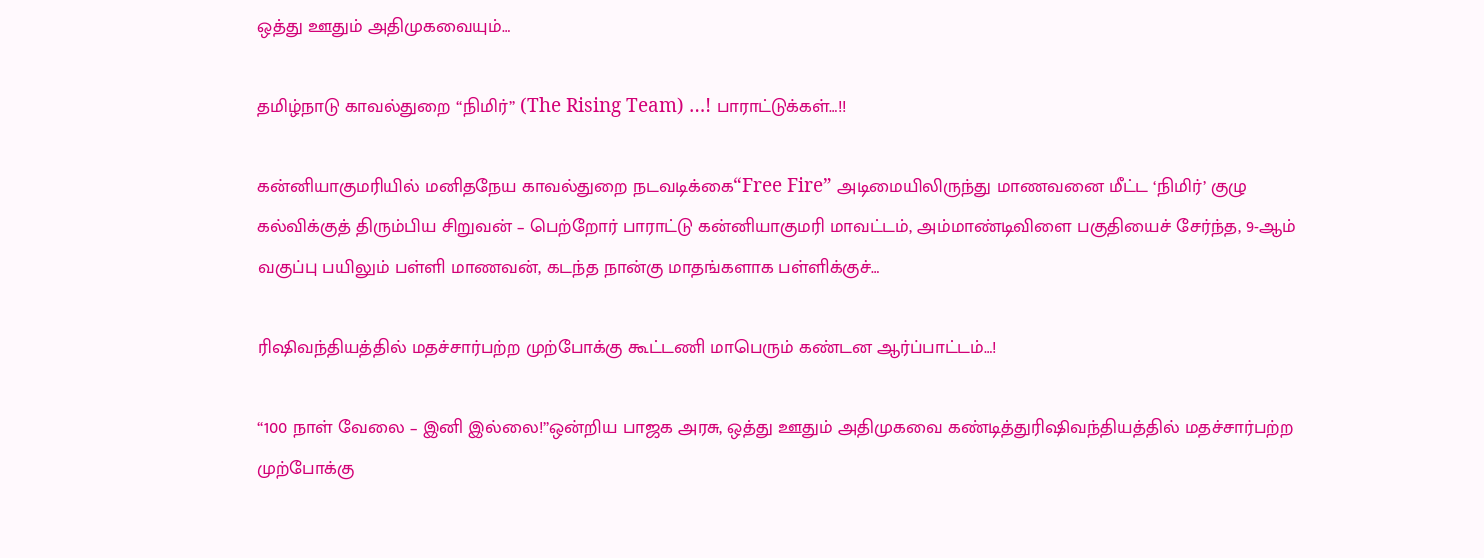ஒத்து ஊதும் அதிமுகவையும்…

தமிழ்நாடு காவல்துறை “நிமிர்” (The Rising Team) …! பாராட்டுக்கள்…!!

கன்னியாகுமரியில் மனிதநேய காவல்துறை நடவடிக்கை“Free Fire” அடிமையிலிருந்து மாணவனை மீட்ட ‘நிமிர்’ குழு கல்விக்குத் திரும்பிய சிறுவன் – பெற்றோர் பாராட்டு கன்னியாகுமரி மாவட்டம், அம்மாண்டிவிளை பகுதியைச் சேர்ந்த, 9-ஆம் வகுப்பு பயிலும் பள்ளி மாணவன், கடந்த நான்கு மாதங்களாக பள்ளிக்குச்…

ரிஷிவந்தியத்தில் மதச்சார்பற்ற முற்போக்கு கூட்டணி மாபெரும் கண்டன ஆர்ப்பாட்டம்…!

“100 நாள் வேலை – இனி இல்லை!”ஒன்றிய பாஜக அரசு, ஒத்து ஊதும் அதிமுகவை கண்டித்துரிஷிவந்தியத்தில் மதச்சார்பற்ற முற்போக்கு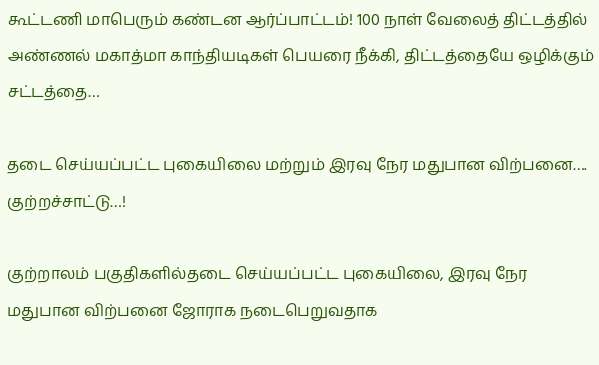கூட்டணி மாபெரும் கண்டன ஆர்ப்பாட்டம்! 100 நாள் வேலைத் திட்டத்தில் அண்ணல் மகாத்மா காந்தியடிகள் பெயரை நீக்கி, திட்டத்தையே ஒழிக்கும் சட்டத்தை…

தடை செய்யப்பட்ட புகையிலை மற்றும் இரவு நேர மதுபான விற்பனை…. குற்றச்சாட்டு…!

குற்றாலம் பகுதிகளில்தடை செய்யப்பட்ட புகையிலை, இரவு நேர மதுபான விற்பனை ஜோராக நடைபெறுவதாக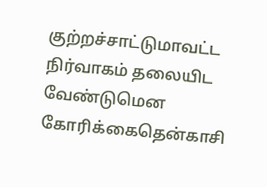குற்றச்சாட்டுமாவட்ட நிர்வாகம் தலையிட வேண்டுமென கோரிக்கைதென்காசி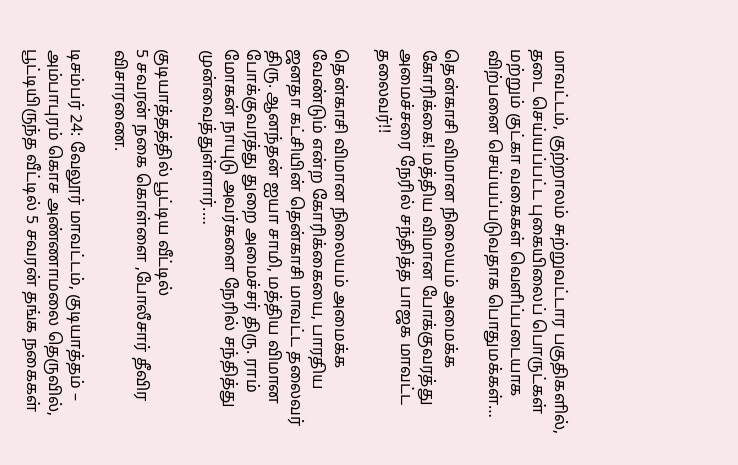மாவட்டம், குற்றாலம் சுற்றுவட்டார பகுதிகளில், தடை செய்யப்பட்ட புகையிலைப் பொருட்கள் மற்றும் குட்கா வகைகள் வெளிப்படையாக விற்பனை செய்யப்படுவதாக பொதுமக்கள்…

தென்காசி விமான நிலையம் அமைக்க கோரிக்கை! மத்திய விமான போக்குவரத்து அமைச்சரை நேரில் சந்தித்த பாஜக மாவட்ட தலைவர்!!

தென்காசி விமான நிலையம் அமைக்க வேண்டும் என்ற கோரிக்கையை, பாரதிய ஜனதா கட்சியின் தென்காசி மாவட்ட தலைவர் திரு. ஆனந்தன் ஐயா சாமி, மத்திய விமான போக்குவரத்து துறை அமைச்சர் திரு. ராம் மோகன் நாயுடு அவர்களை நேரில் சந்தித்து முன்வைத்துள்ளார்.…

குடியாத்தத்தில் பூட்டிய வீட்டில்
5 சவரன் நகை கொள்ளை ,போலீசார் தீவிர விசாரணை.

டிசம்பர் 24: வேலூர் மாவட்டம், குடியாத்தம் – அம்பாபுரம் கொச அண்ணாமலை தெருவில், பூட்டியிருந்த வீட்டில் 5 சவரன் தங்க நகைகள்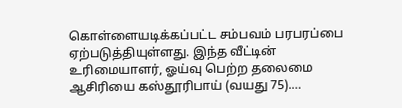கொள்ளையடிக்கப்பட்ட சம்பவம் பரபரப்பை ஏற்படுத்தியுள்ளது. இந்த வீட்டின் உரிமையாளர், ஓய்வு பெற்ற தலைமை ஆசிரியை கஸ்தூரிபாய் (வயது 75).…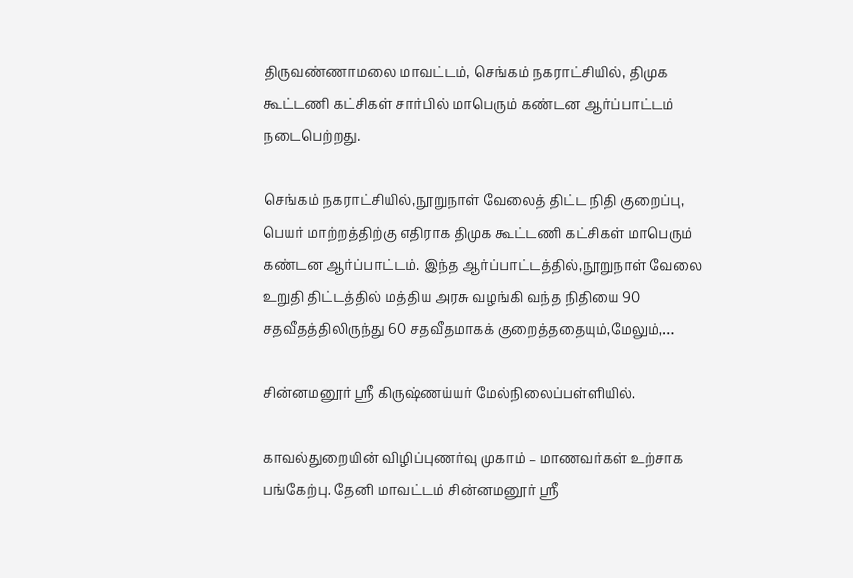திருவண்ணாமலை மாவட்டம், செங்கம் நகராட்சியில், திமுக கூட்டணி கட்சிகள் சார்பில் மாபெரும் கண்டன ஆர்ப்பாட்டம் நடைபெற்றது.

செங்கம் நகராட்சியில்,நூறுநாள் வேலைத் திட்ட நிதி குறைப்பு, பெயர் மாற்றத்திற்கு எதிராக திமுக கூட்டணி கட்சிகள் மாபெரும் கண்டன ஆர்ப்பாட்டம். இந்த ஆர்ப்பாட்டத்தில்,நூறுநாள் வேலை உறுதி திட்டத்தில் மத்திய அரசு வழங்கி வந்த நிதியை 90 சதவீதத்திலிருந்து 60 சதவீதமாகக் குறைத்ததையும்,மேலும்,…

சின்னமனூர் ஸ்ரீ கிருஷ்ணய்யர் மேல்நிலைப்பள்ளியில்.

காவல்துறையின் விழிப்புணர்வு முகாம் – மாணவர்கள் உற்சாக பங்கேற்பு. தேனி மாவட்டம் சின்னமனூர் ஸ்ரீ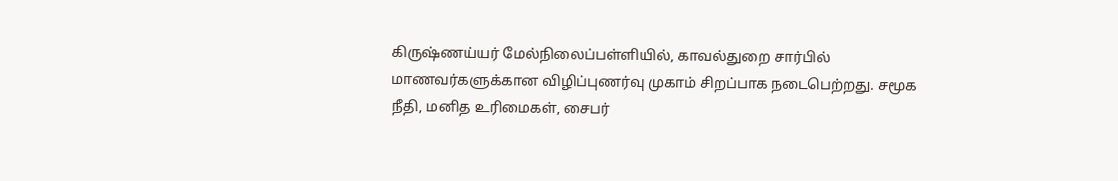கிருஷ்ணய்யர் மேல்நிலைப்பள்ளியில், காவல்துறை சார்பில் மாணவர்களுக்கான விழிப்புணர்வு முகாம் சிறப்பாக நடைபெற்றது. சமூக நீதி, மனித உரிமைகள், சைபர்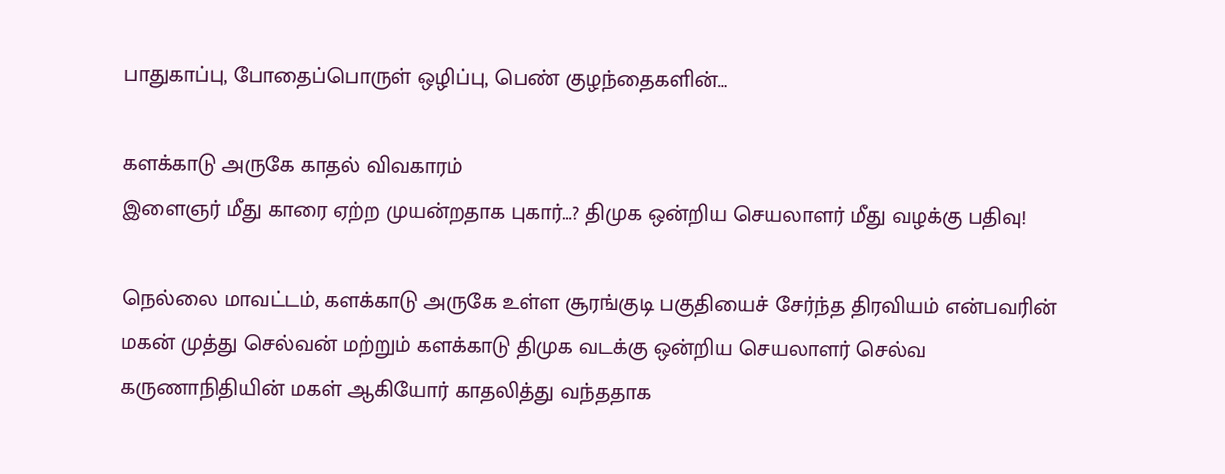பாதுகாப்பு, போதைப்பொருள் ஒழிப்பு, பெண் குழந்தைகளின்…

களக்காடு அருகே காதல் விவகாரம்
இளைஞர் மீது காரை ஏற்ற முயன்றதாக புகார்…? திமுக ஒன்றிய செயலாளர் மீது வழக்கு பதிவு!

நெல்லை மாவட்டம், களக்காடு அருகே உள்ள சூரங்குடி பகுதியைச் சேர்ந்த திரவியம் என்பவரின் மகன் முத்து செல்வன் மற்றும் களக்காடு திமுக வடக்கு ஒன்றிய செயலாளர் செல்வ கருணாநிதியின் மகள் ஆகியோர் காதலித்து வந்ததாக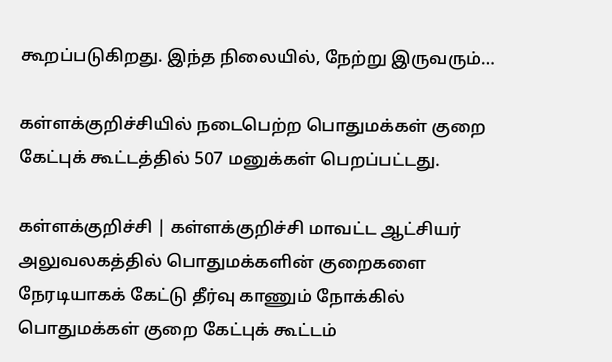கூறப்படுகிறது. இந்த நிலையில், நேற்று இருவரும்…

கள்ளக்குறிச்சியில் நடைபெற்ற பொதுமக்கள் குறை கேட்புக் கூட்டத்தில் 507 மனுக்கள் பெறப்பட்டது.

கள்ளக்குறிச்சி | கள்ளக்குறிச்சி மாவட்ட ஆட்சியர் அலுவலகத்தில் பொதுமக்களின் குறைகளை நேரடியாகக் கேட்டு தீர்வு காணும் நோக்கில் பொதுமக்கள் குறை கேட்புக் கூட்டம்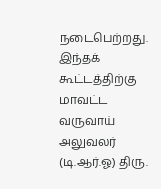நடைபெற்றது. இந்தக் கூட்டத்திற்கு மாவட்ட வருவாய் அலுவலர் (டி.ஆர்.ஓ) திரு.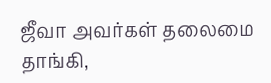ஜீவா அவர்கள் தலைமை தாங்கி,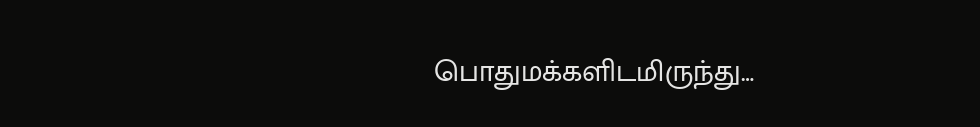பொதுமக்களிடமிருந்து…